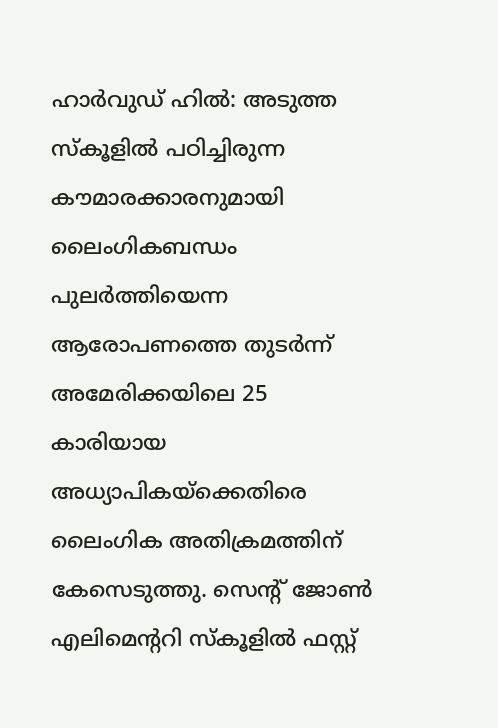ഹാർവുഡ് ഹിൽ: അടുത്ത സ്കൂളിൽ പഠിച്ചിരുന്ന കൗമാരക്കാരനുമായി ലൈംഗികബന്ധം പുലർത്തിയെന്ന ആരോപണത്തെ തുടർന്ന് അമേരിക്കയിലെ 25 കാരിയായ അധ്യാപികയ്ക്കെതിരെ ലൈംഗിക അതിക്രമത്തിന് കേസെടുത്തു. സെന്റ് ജോൺ എലിമെന്ററി സ്കൂളിൽ ഫസ്റ്റ്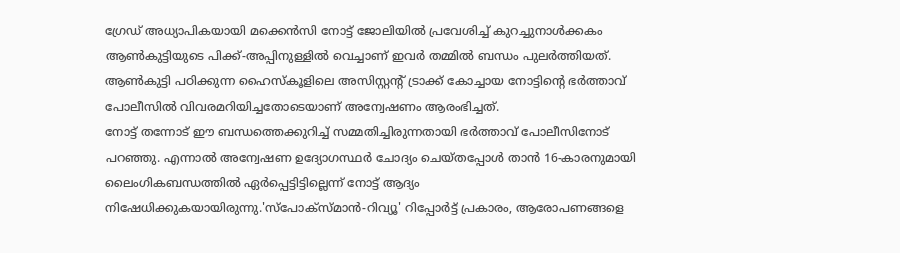ഗ്രേഡ് അധ്യാപികയായി മക്കെൻസി നോട്ട് ജോലിയിൽ പ്രവേശിച്ച് കുറച്ചുനാൾക്കകം ആൺകുട്ടിയുടെ പിക്ക്-അപ്പിനുള്ളിൽ വെച്ചാണ് ഇവർ തമ്മിൽ ബന്ധം പുലർത്തിയത്. ആൺകുട്ടി പഠിക്കുന്ന ഹൈസ്കൂളിലെ അസിസ്റ്റന്റ് ട്രാക്ക് കോച്ചായ നോട്ടിന്റെ ഭർത്താവ് പോലീസിൽ വിവരമറിയിച്ചതോടെയാണ് അന്വേഷണം ആരംഭിച്ചത്.
നോട്ട് തന്നോട് ഈ ബന്ധത്തെക്കുറിച്ച് സമ്മതിച്ചിരുന്നതായി ഭർത്താവ് പോലീസിനോട് പറഞ്ഞു. എന്നാൽ അന്വേഷണ ഉദ്യോഗസ്ഥർ ചോദ്യം ചെയ്തപ്പോൾ താൻ 16-കാരനുമായി ലൈംഗികബന്ധത്തിൽ ഏർപ്പെട്ടിട്ടില്ലെന്ന് നോട്ട് ആദ്യം നിഷേധിക്കുകയായിരുന്നു.'സ്പോക്സ്മാൻ-റിവ്യൂ' റിപ്പോർട്ട് പ്രകാരം, ആരോപണങ്ങളെ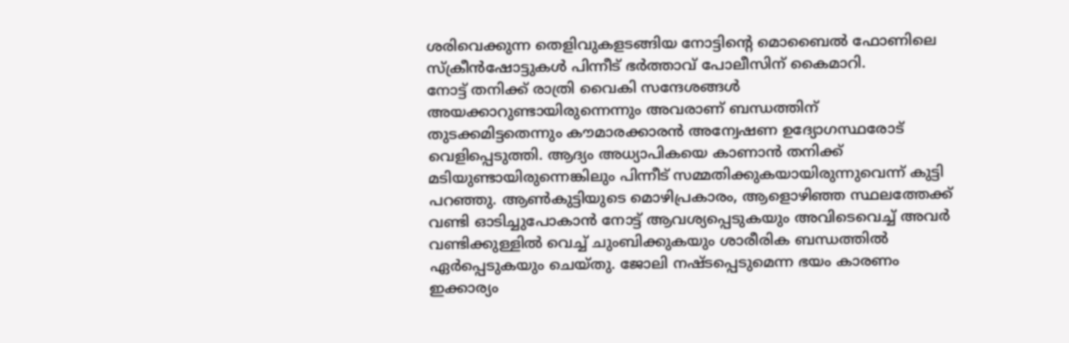ശരിവെക്കുന്ന തെളിവുകളടങ്ങിയ നോട്ടിന്റെ മൊബൈൽ ഫോണിലെ സ്ക്രീൻഷോട്ടുകൾ പിന്നീട് ഭർത്താവ് പോലീസിന് കൈമാറി.
നോട്ട് തനിക്ക് രാത്രി വൈകി സന്ദേശങ്ങൾ അയക്കാറുണ്ടായിരുന്നെന്നും അവരാണ് ബന്ധത്തിന് തുടക്കമിട്ടതെന്നും കൗമാരക്കാരൻ അന്വേഷണ ഉദ്യോഗസ്ഥരോട് വെളിപ്പെടുത്തി. ആദ്യം അധ്യാപികയെ കാണാൻ തനിക്ക് മടിയുണ്ടായിരുന്നെങ്കിലും പിന്നീട് സമ്മതിക്കുകയായിരുന്നുവെന്ന് കുട്ടി പറഞ്ഞു. ആൺകുട്ടിയുടെ മൊഴിപ്രകാരം, ആളൊഴിഞ്ഞ സ്ഥലത്തേക്ക് വണ്ടി ഓടിച്ചുപോകാൻ നോട്ട് ആവശ്യപ്പെടുകയും അവിടെവെച്ച് അവർ വണ്ടിക്കുള്ളിൽ വെച്ച് ചുംബിക്കുകയും ശാരീരിക ബന്ധത്തിൽ ഏർപ്പെടുകയും ചെയ്തു. ജോലി നഷ്ടപ്പെടുമെന്ന ഭയം കാരണം ഇക്കാര്യം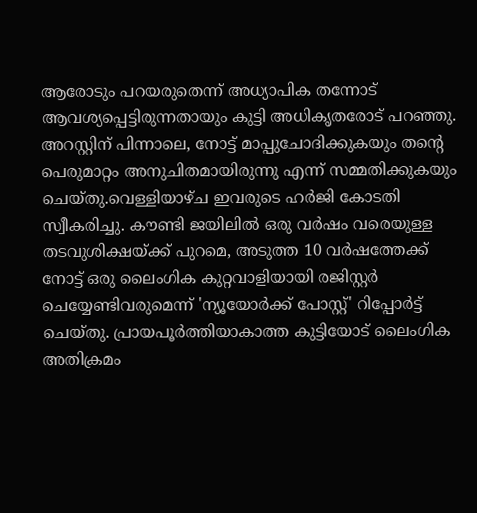ആരോടും പറയരുതെന്ന് അധ്യാപിക തന്നോട് ആവശ്യപ്പെട്ടിരുന്നതായും കുട്ടി അധികൃതരോട് പറഞ്ഞു.
അറസ്റ്റിന് പിന്നാലെ, നോട്ട് മാപ്പുചോദിക്കുകയും തന്റെ പെരുമാറ്റം അനുചിതമായിരുന്നു എന്ന് സമ്മതിക്കുകയും ചെയ്തു.വെള്ളിയാഴ്ച ഇവരുടെ ഹർജി കോടതി സ്വീകരിച്ചു. കൗണ്ടി ജയിലിൽ ഒരു വർഷം വരെയുള്ള തടവുശിക്ഷയ്ക്ക് പുറമെ, അടുത്ത 10 വർഷത്തേക്ക് നോട്ട് ഒരു ലൈംഗിക കുറ്റവാളിയായി രജിസ്റ്റർ ചെയ്യേണ്ടിവരുമെന്ന് 'ന്യൂയോർക്ക് പോസ്റ്റ്' റിപ്പോർട്ട് ചെയ്തു. പ്രായപൂർത്തിയാകാത്ത കുട്ടിയോട് ലൈംഗിക അതിക്രമം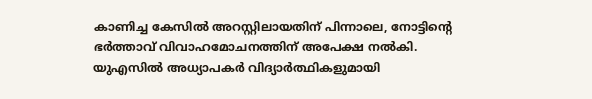കാണിച്ച കേസിൽ അറസ്റ്റിലായതിന് പിന്നാലെ, നോട്ടിന്റെ ഭർത്താവ് വിവാഹമോചനത്തിന് അപേക്ഷ നൽകി.
യുഎസിൽ അധ്യാപകർ വിദ്യാർത്ഥികളുമായി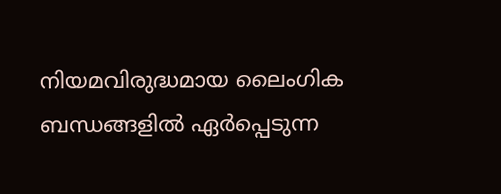നിയമവിരുദ്ധമായ ലൈംഗിക ബന്ധങ്ങളിൽ ഏർപ്പെടുന്ന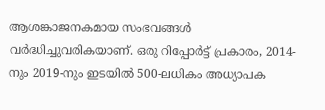ആശങ്കാജനകമായ സംഭവങ്ങൾ വർദ്ധിച്ചുവരികയാണ്. ഒരു റിപ്പോർട്ട് പ്രകാരം, 2014-നും 2019-നും ഇടയിൽ 500-ലധികം അധ്യാപക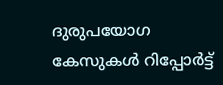ദുരുപയോഗ കേസുകൾ റിപ്പോർട്ട്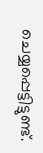ചെയ്യപ്പെട്ടിട്ടുണ്ട്.